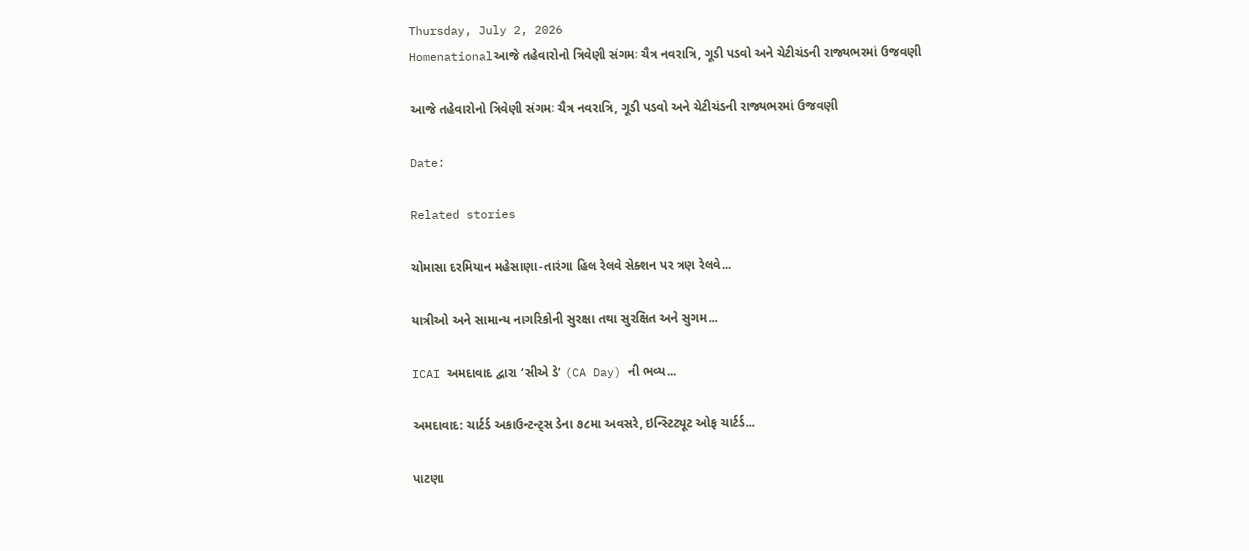Thursday, July 2, 2026
Homenationalઆજે તહેવારોનો ત્રિવેણી સંગમઃ ચૈત્ર નવરાત્રિ, ગૂડી પડવો અને ચેટીચંડની રાજ્યભરમાં ઉજવણી

આજે તહેવારોનો ત્રિવેણી સંગમઃ ચૈત્ર નવરાત્રિ, ગૂડી પડવો અને ચેટીચંડની રાજ્યભરમાં ઉજવણી

Date:

Related stories

ચોમાસા દરમિયાન મહેસાણા-તારંગા હિલ રેલવે સેક્શન પર ત્રણ રેલવે...

યાત્રીઓ અને સામાન્ય નાગરિકોની સુરક્ષા તથા સુરક્ષિત અને સુગમ...

ICAI અમદાવાદ દ્વારા ‘સીએ ડે’ (CA Day) ની ભવ્ય...

અમદાવાદ: ચાર્ટર્ડ અકાઉન્ટન્ટ્સ ડેના ૭૮મા અવસરે, ઇન્સ્ટિટ્યૂટ ઓફ ચાર્ટર્ડ...

પાટણા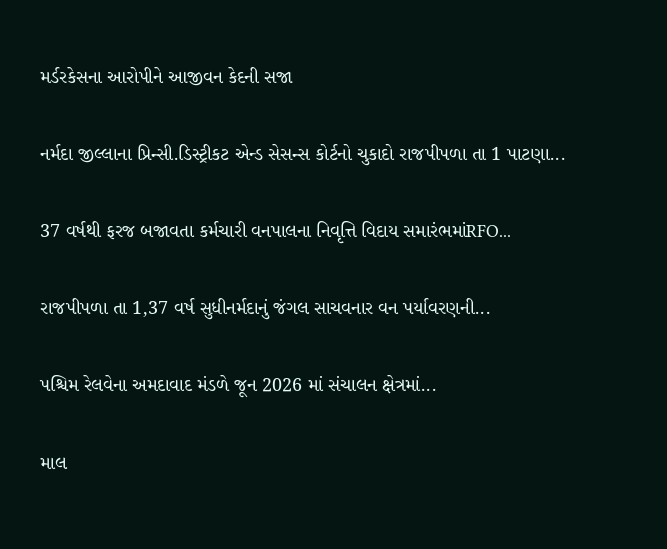મર્ડરકેસના આરોપીને આજીવન કેદની સજા

નર્મદા જીલ્લાના પ્રિન્સી.ડિસ્ટ્રીકટ એન્ડ સેસન્સ કોર્ટનો ચુકાદો રાજપીપળા તા 1 પાટણા...

37 વર્ષથી ફરજ બજાવતા કર્મચારી વનપાલના નિવૃત્તિ વિદાય સમારંભમાંRFO...

રાજપીપળા તા 1,37 વર્ષ સુધીનર્મદાનું જંગલ સાચવનાર વન પર્યાવરણની...

પશ્ચિમ રેલવેના અમદાવાદ મંડળે જૂન 2026 માં સંચાલન ક્ષેત્રમાં...

માલ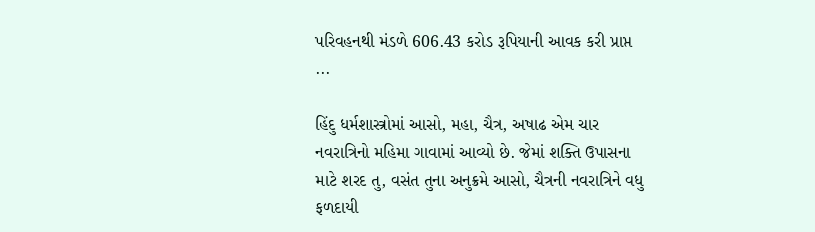પરિવહનથી મંડળે 606.43 કરોડ રૂપિયાની આવક કરી પ્રાપ્ત ...

હિંદુ ધર્મશાસ્ત્રોમાં આસો, મહા, ચૈત્ર, અષાઢ એમ ચાર નવરાત્રિનો મહિમા ગાવામાં આવ્યો છે. જેમાં શક્તિ ઉપાસના માટે શરદ તુ, વસંત તુના અનુક્રમે આસો, ચૈત્રની નવરાત્રિને વધુ ફળદાયી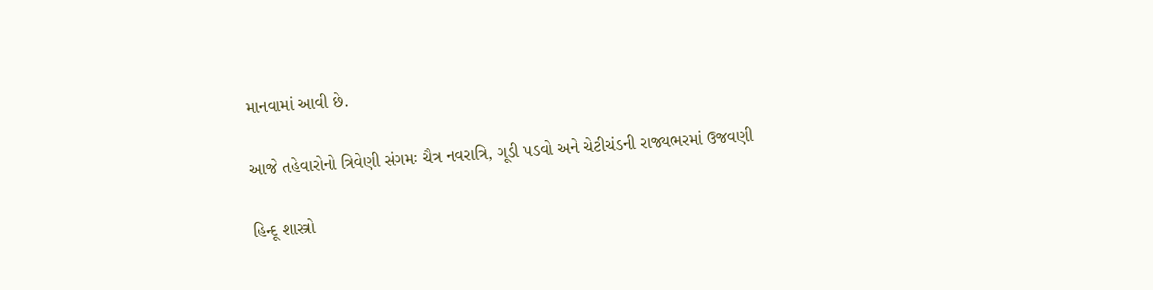માનવામાં આવી છે.

આજે તહેવારોનો ત્રિવેણી સંગમઃ ચૈત્ર નવરાત્રિ, ગૂડી પડવો અને ચેટીચંડની રાજ્યભરમાં ઉજવણી

હિન્દૂ શાસ્ત્રો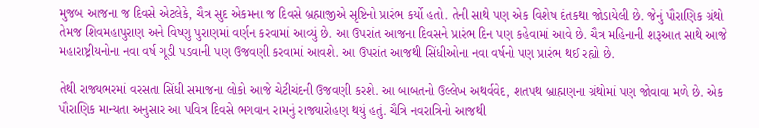મુજબ આજના જ દિવસે એટલેકે, ચૈત્ર સુદ એકમના જ દિવસે બ્રહ્માજીએ સૃષ્ટિનો પ્રારંભ કર્યો હતો. તેની સાથે પણ એક વિશેષ દંતકથા જોડાયેલી છે. જેનું પૌરાણિક ગ્રંથો તેમજ શિવમહાપુરાણ અને વિષ્ણુ પુરાણમાં વર્ણન કરવામાં આવ્યું છે. આ ઉપરાંત આજના દિવસને પ્રારંભ દિન પણ કહેવામાં આવે છે. ચૈત્ર મહિનાની શરૂઆત સાથે આજે મહારાષ્ટ્રીયનોના નવા વર્ષ ગૂડી પડવાની પણ ઉજવણી કરવામાં આવશે. આ ઉપરાંત આજથી સિંધીઓના નવા વર્ષનો પણ પ્રારંભ થઈ રહ્યો છે.

તેથી રાજ્યભરમાં વરસતા સિંધી સમાજના લોકો આજે ચેટીચંદની ઉજવણી કરશે. આ બાબતનો ઉલ્લેખ અથર્વવેદ, શતપથ બ્રાહ્મણના ગ્રંથોમાં પણ જોવાવા મળે છે. એક પૌરાણિક માન્યતા અનુસાર આ પવિત્ર દિવસે ભગવાન રામનું રાજ્યારોહણ થયું હતું. ચૈત્રિ નવરાત્રિનો આજથી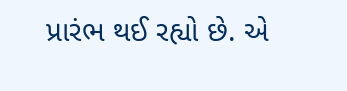પ્રારંભ થઈ રહ્યો છે. એ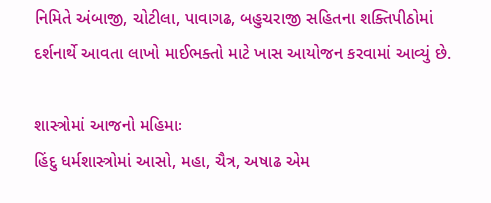નિમિતે અંબાજી, ચોટીલા, પાવાગઢ, બહુચરાજી સહિતના શક્તિપીઠોમાં દર્શનાર્થે આવતા લાખો માઈભક્તો માટે ખાસ આયોજન કરવામાં આવ્યું છે.

શાસ્ત્રોમાં આજનો મહિમાઃ
હિંદુ ધર્મશાસ્ત્રોમાં આસો, મહા, ચૈત્ર, અષાઢ એમ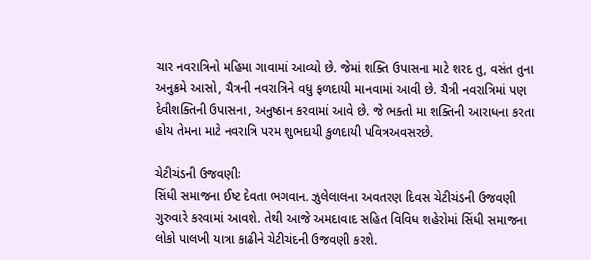ચાર નવરાત્રિનો મહિમા ગાવામાં આવ્યો છે. જેમાં શક્તિ ઉપાસના માટે શરદ તુ, વસંત તુના અનુક્રમે આસો, ચૈત્રની નવરાત્રિને વધુ ફળદાયી માનવામાં આવી છે. ચૈત્રી નવરાત્રિમાં પણ દેવીશક્તિની ઉપાસના, અનુષ્ઠાન કરવામાં આવે છે. જે ભક્તો મા શક્તિની આરાધના કરતા હોય તેમના માટે નવરાત્રિ પરમ શુભદાયી કુળદાયી પવિત્રઅવસરછે.

ચેટીચંડની ઉજવણીઃ
સિંધી સમાજના ઈષ્ટ દેવતા ભગવાન. ઝુલેલાલના અવતરણ દિવસ ચેટીચંડની ઉજવણી ગુરુવારે કરવામાં આવશે. તેથી આજે અમદાવાદ સહિત વિવિધ શહેરોમાં સિંધી સમાજના લોકો પાલખી યાત્રા કાઢીને ચેટીચંદની ઉજવણી કરશે.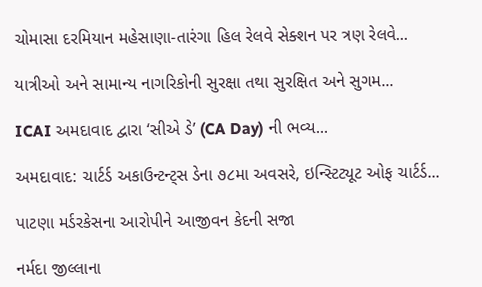ચોમાસા દરમિયાન મહેસાણા-તારંગા હિલ રેલવે સેક્શન પર ત્રણ રેલવે...

યાત્રીઓ અને સામાન્ય નાગરિકોની સુરક્ષા તથા સુરક્ષિત અને સુગમ...

ICAI અમદાવાદ દ્વારા ‘સીએ ડે’ (CA Day) ની ભવ્ય...

અમદાવાદ: ચાર્ટર્ડ અકાઉન્ટન્ટ્સ ડેના ૭૮મા અવસરે, ઇન્સ્ટિટ્યૂટ ઓફ ચાર્ટર્ડ...

પાટણા મર્ડરકેસના આરોપીને આજીવન કેદની સજા

નર્મદા જીલ્લાના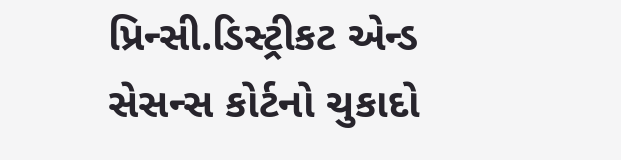પ્રિન્સી.ડિસ્ટ્રીકટ એન્ડ સેસન્સ કોર્ટનો ચુકાદો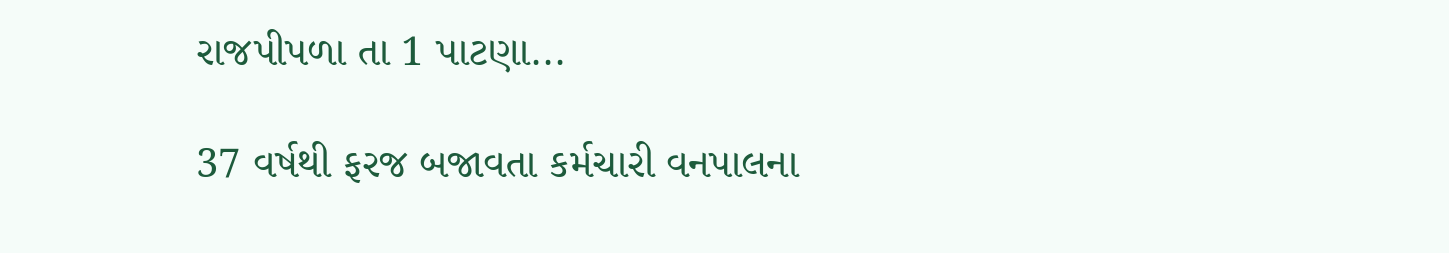રાજપીપળા તા 1 પાટણા...

37 વર્ષથી ફરજ બજાવતા કર્મચારી વનપાલના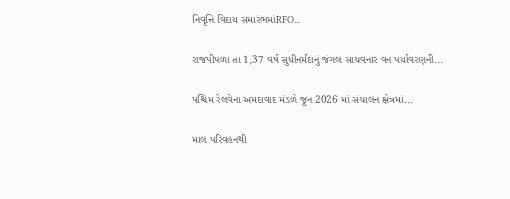નિવૃત્તિ વિદાય સમારંભમાંRFO...

રાજપીપળા તા 1,37 વર્ષ સુધીનર્મદાનું જંગલ સાચવનાર વન પર્યાવરણની...

પશ્ચિમ રેલવેના અમદાવાદ મંડળે જૂન 2026 માં સંચાલન ક્ષેત્રમાં...

માલ પરિવહનથી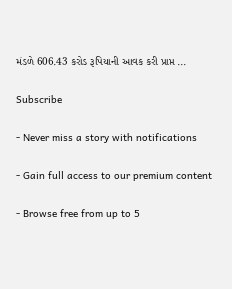મંડળે 606.43 કરોડ રૂપિયાની આવક કરી પ્રાપ્ત ...

Subscribe

- Never miss a story with notifications

- Gain full access to our premium content

- Browse free from up to 5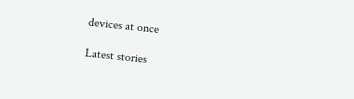devices at once

Latest stories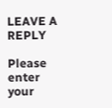LEAVE A REPLY

Please enter your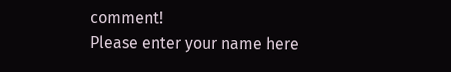comment!
Please enter your name here